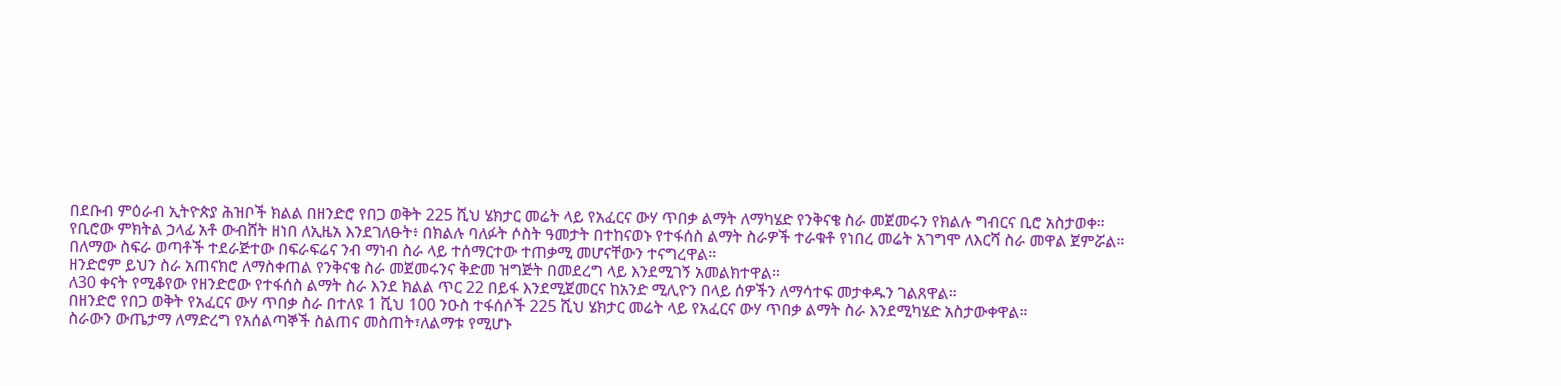በደቡብ ምዕራብ ኢትዮጵያ ሕዝቦች ክልል በዘንድሮ የበጋ ወቅት 225 ሺህ ሄክታር መሬት ላይ የአፈርና ውሃ ጥበቃ ልማት ለማካሄድ የንቅናቄ ስራ መጀመሩን የክልሉ ግብርና ቢሮ አስታወቀ።
የቢሮው ምክትል ኃላፊ አቶ ውብሸት ዘነበ ለኢዜአ እንደገለፁት፥ በክልሉ ባለፉት ሶስት ዓመታት በተከናወኑ የተፋሰስ ልማት ስራዎች ተራቁቶ የነበረ መሬት አገግሞ ለእርሻ ስራ መዋል ጀምሯል።
በለማው ስፍራ ወጣቶች ተደራጅተው በፍራፍሬና ንብ ማነብ ስራ ላይ ተሰማርተው ተጠቃሚ መሆናቸውን ተናግረዋል።
ዘንድሮም ይህን ስራ አጠናክሮ ለማስቀጠል የንቅናቄ ስራ መጀመሩንና ቅድመ ዝግጅት በመደረግ ላይ እንደሚገኝ አመልክተዋል።
ለ30 ቀናት የሚቆየው የዘንድሮው የተፋሰስ ልማት ስራ እንደ ክልል ጥር 22 በይፋ እንደሚጀመርና ከአንድ ሚሊዮን በላይ ሰዎችን ለማሳተፍ መታቀዱን ገልጸዋል።
በዘንድሮ የበጋ ወቅት የአፈርና ውሃ ጥበቃ ስራ በተለዩ 1 ሺህ 100 ንዑስ ተፋሰሶች 225 ሺህ ሄክታር መሬት ላይ የአፈርና ውሃ ጥበቃ ልማት ስራ እንደሚካሄድ አስታውቀዋል።
ስራውን ውጤታማ ለማድረግ የአሰልጣኞች ስልጠና መስጠት፣ለልማቱ የሚሆኑ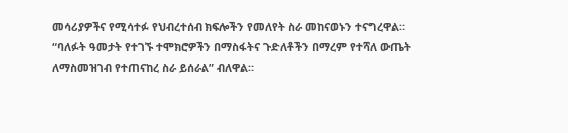መሳሪያዎችና የሚሳተፉ የህብረተሰብ ክፍሎችን የመለየት ስራ መከናወኑን ተናግረዋል።
“ባለፉት ዓመታት የተገኙ ተሞክሮዎችን በማስፋትና ጉድለቶችን በማረም የተሻለ ውጤት ለማስመዝገብ የተጠናከረ ስራ ይሰራል” ብለዋል።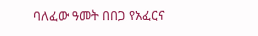ባለፈው ዓመት በበጋ የአፈርና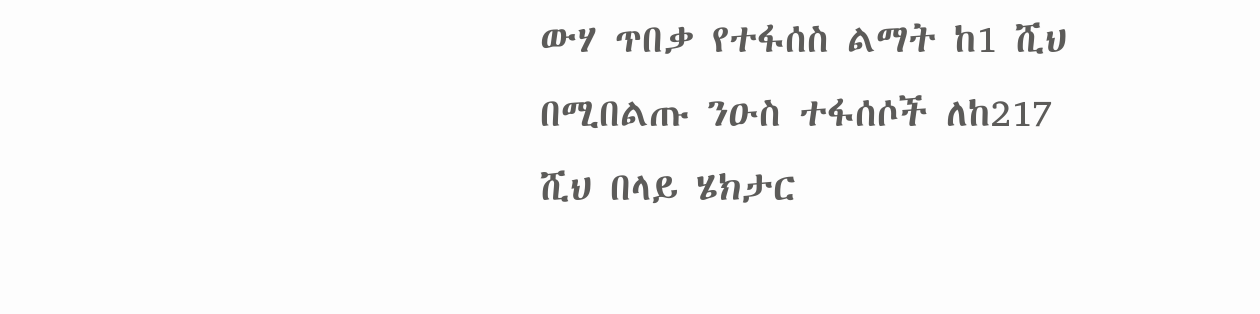ውሃ ጥበቃ የተፋሰስ ልማት ከ1 ሺህ በሚበልጡ ንዑስ ተፋሰሶች ለከ217 ሺህ በላይ ሄክታር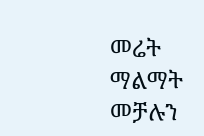መሬት ማልማት መቻሉን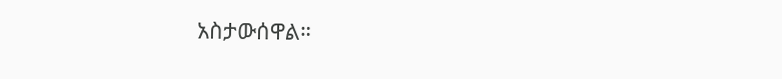አስታውሰዋል።